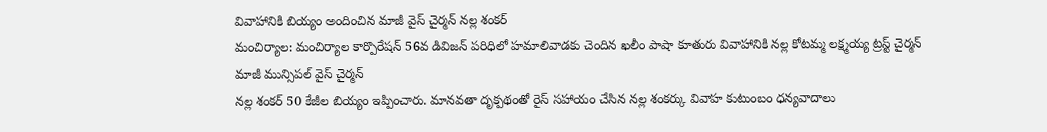వివాహానికి బియ్యం అందించిన మాజీ వైస్ చైర్మన్ నల్ల శంకర్
మంచిర్యాల: మంచిర్యాల కార్పొరేషన్ 56వ డివిజన్ పరిధిలో హమాలివాడకు చెందిన ఖలీం పాషా కూతురు వివాహానికి నల్ల కోటమ్మ లక్ష్మయ్య ట్రస్ట్ చైర్మన్ మాజీ మున్సిపల్ వైస్ చైర్మన్
నల్ల శంకర్ 50 కేజీల బియ్యం ఇప్పించారు. మానవతా దృక్పథంతో రైస్ సహాయం చేసిన నల్ల శంకర్కు వివాహ కుటుంబం ధన్యవాదాలు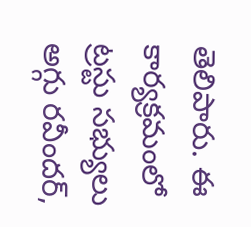తెలిపారు. ఈ కార్యక్రమంలో ట్రస్టు సభ్యులు అగ్గు రవీందర్,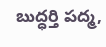బుద్ధర్తి పద్మ,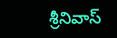శ్రీనివాస్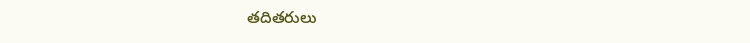తదితరులు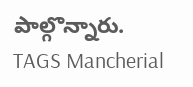పాల్గొన్నారు.
TAGS Mancherial